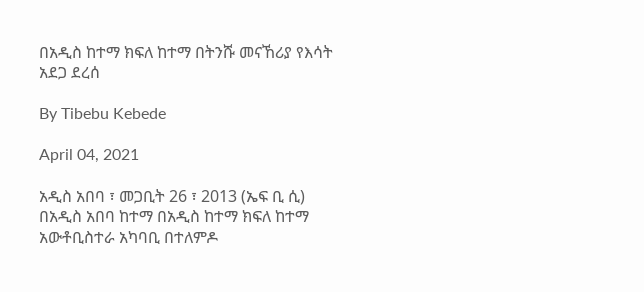በአዲስ ከተማ ክፍለ ከተማ በትንሹ መናኸሪያ የእሳት አደጋ ደረሰ

By Tibebu Kebede

April 04, 2021

አዲስ አበባ ፣ መጋቢት 26 ፣ 2013 (ኤፍ ቢ ሲ) በአዲስ አበባ ከተማ በአዲስ ከተማ ክፍለ ከተማ አውቶቢስተራ አካባቢ በተለምዶ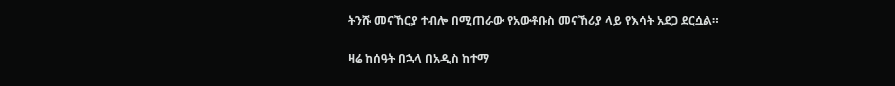ትንሹ መናኸርያ ተብሎ በሚጠራው የአውቶቡስ መናኸሪያ ላይ የእሳት አደጋ ደርሷል።

ዛሬ ከሰዓት በኋላ በአዲስ ከተማ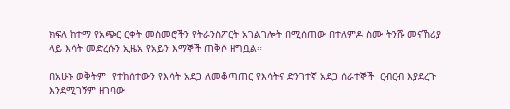ክፍለ ከተማ የአጭር ርቀት መስመሮችን የትራንስፖርት አገልገሎት በሚሰጠው በተለምዶ ስሙ ትንሹ መናኸሪያ ላይ እሳት መድረሱን ኢዜአ የአይን እማኞች ጠቅሶ ዘግቧል።

በአሁኑ ወቅትም  የተከሰተውን የእሳት አደጋ ለመቆጣጠር የእሳትና ድንገተኛ አደጋ ሰራተኞች  ርብርብ እያደረጉ እንደሚገኝም ዘገባው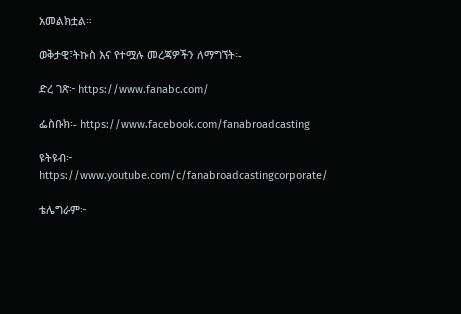አመልክቷል።

ወቅታዊ፣ትኩስ እና የተሟሉ መረጃዎችን ለማግኘት፡-

ድረ ገጽ፦ https://www.fanabc.com/

ፌስቡክ፡- https://www.facebook.com/fanabroadcasting

ዩትዩብ፦ https://www.youtube.com/c/fanabroadcastingcorporate/

ቴሌግራም፦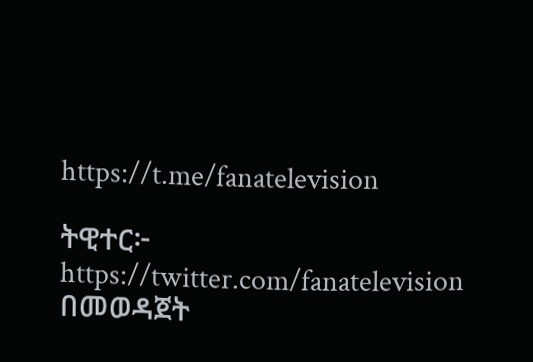https://t.me/fanatelevision

ትዊተር፦ https://twitter.com/fanatelevision በመወዳጀት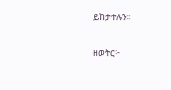ይከታተሉን፡፡

ዘወትር፦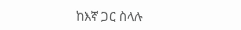ከእኛ ጋር ስላሉ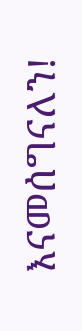እናመሰግናለን!